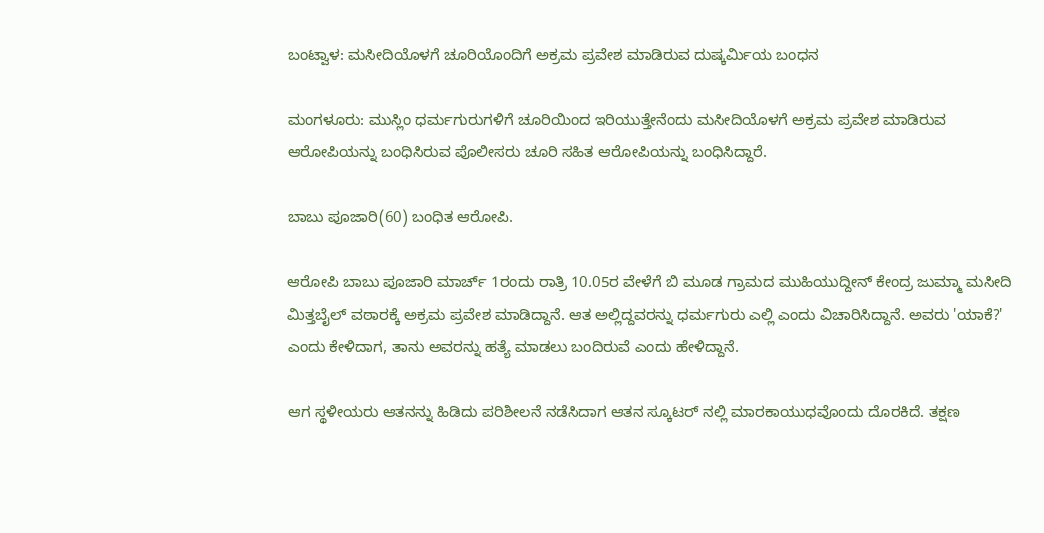ಬಂಟ್ವಾಳ: ಮಸೀದಿಯೊಳಗೆ ಚೂರಿಯೊಂದಿಗೆ ಅಕ್ರಮ ಪ್ರವೇಶ ಮಾಡಿರುವ ದುಷ್ಕರ್ಮಿಯ ಬಂಧನ

ಮಂಗಳೂರು: ಮುಸ್ಲಿಂ ಧರ್ಮಗುರುಗಳಿಗೆ ಚೂರಿಯಿಂದ ಇರಿಯುತ್ತೇನೆಂದು ಮಸೀದಿಯೊಳಗೆ ಅಕ್ರಮ ಪ್ರವೇಶ ಮಾಡಿರುವ ಆರೋಪಿಯನ್ನು ಬಂಧಿಸಿರುವ ಪೊಲೀಸರು ಚೂರಿ ಸಹಿತ ಆರೋಪಿಯನ್ನು ಬಂಧಿಸಿದ್ದಾರೆ.

ಬಾಬು ಪೂಜಾರಿ(60) ಬಂಧಿತ ಆರೋಪಿ.

ಆರೋಪಿ ಬಾಬು ಪೂಜಾರಿ ಮಾರ್ಚ್ 1ರಂದು ರಾತ್ರಿ 10.05ರ ವೇಳೆಗೆ ಬಿ ಮೂಡ ಗ್ರಾಮದ ಮುಹಿಯುದ್ದೀನ್ ಕೇಂದ್ರ ಜುಮ್ಮಾ ಮಸೀದಿ ಮಿತ್ತಬೈಲ್ ವಠಾರಕ್ಕೆ ಅಕ್ರಮ ಪ್ರವೇಶ ಮಾಡಿದ್ದಾನೆ. ಆತ ಅಲ್ಲಿದ್ದವರನ್ನು ಧರ್ಮಗುರು ಎಲ್ಲಿ ಎಂದು ವಿಚಾರಿಸಿದ್ದಾನೆ‌. ಅವರು 'ಯಾಕೆ?' ಎಂದು ಕೇಳಿದಾಗ, ತಾನು ಅವರನ್ನು ಹತ್ಯೆ ಮಾಡಲು ಬಂದಿರುವೆ ಎಂದು ಹೇಳಿದ್ದಾನೆ.

ಆಗ ಸ್ಥಳೀಯರು ಆತನನ್ನು ಹಿಡಿದು ಪರಿಶೀಲನೆ ನಡೆಸಿದಾಗ ಆತನ ಸ್ಕೂಟರ್ ನಲ್ಲಿ ಮಾರಕಾಯುಧವೊಂದು ದೊರಕಿದೆ. ತಕ್ಷಣ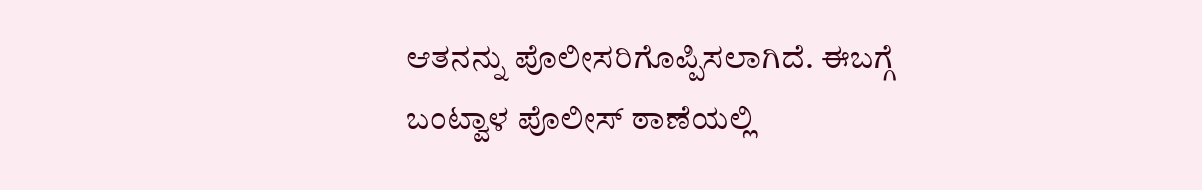ಆತನನ್ನು ಪೊಲೀಸರಿಗೊಪ್ಪಿಸಲಾಗಿದೆ. ಈಬಗ್ಗೆ ಬಂಟ್ವಾಳ ಪೊಲೀಸ್ ಠಾಣೆಯಲ್ಲಿ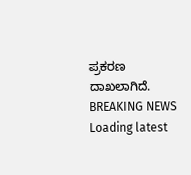ಪ್ರಕರಣ ದಾಖಲಾಗಿದೆ.
BREAKING NEWS
Loading latest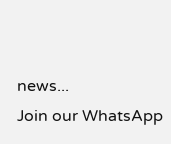news...
Join our WhatsApp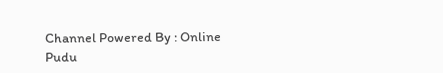Channel Powered By : Online Pudu